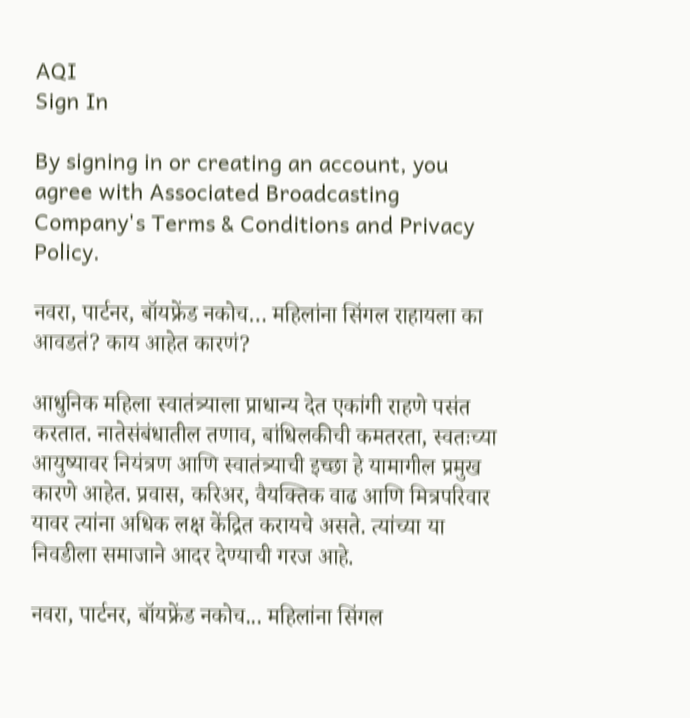AQI
Sign In

By signing in or creating an account, you agree with Associated Broadcasting Company's Terms & Conditions and Privacy Policy.

नवरा, पार्टनर, बॉयफ्रेंड नकोच… महिलांना सिंगल राहायला का आवडतं? काय आहेत कारणं?

आधुनिक महिला स्वातंत्र्याला प्राधान्य देत एकांगी राहणे पसंत करतात. नातेसंबंधातील तणाव, बांधिलकीची कमतरता, स्वतःच्या आयुष्यावर नियंत्रण आणि स्वातंत्र्याची इच्छा हे यामागील प्रमुख कारणे आहेत. प्रवास, करिअर, वैयक्तिक वाढ आणि मित्रपरिवार यावर त्यांना अधिक लक्ष केंद्रित करायचे असते. त्यांच्या या निवडीला समाजाने आदर देण्याची गरज आहे.

नवरा, पार्टनर, बॉयफ्रेंड नकोच... महिलांना सिंगल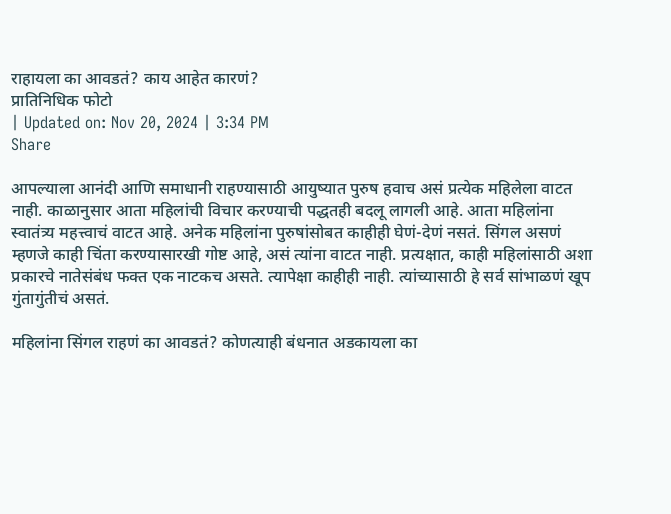राहायला का आवडतं? काय आहेत कारणं?
प्रातिनिधिक फोटो
| Updated on: Nov 20, 2024 | 3:34 PM
Share

आपल्याला आनंदी आणि समाधानी राहण्यासाठी आयुष्यात पुरुष हवाच असं प्रत्येक महिलेला वाटत नाही. काळानुसार आता महिलांची विचार करण्याची पद्धतही बदलू लागली आहे. आता महिलांना स्वातंत्र्य महत्त्वाचं वाटत आहे. अनेक महिलांना पुरुषांसोबत काहीही घेणं-देणं नसतं. सिंगल असणं म्हणजे काही चिंता करण्यासारखी गोष्ट आहे, असं त्यांना वाटत नाही. प्रत्यक्षात, काही महिलांसाठी अशा प्रकारचे नातेसंबंध फक्त एक नाटकच असते. त्यापेक्षा काहीही नाही. त्यांच्यासाठी हे सर्व सांभाळणं खूप गुंतागुंतीचं असतं.

महिलांना सिंगल राहणं का आवडतं? कोणत्याही बंधनात अडकायला का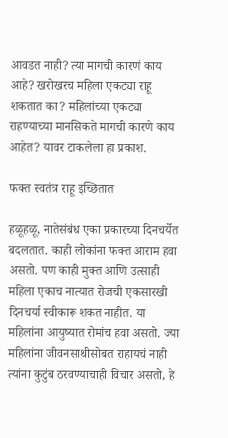आवडत नाही? त्या मागची कारणं काय आहे? खरोखरच महिला एकट्या राहू शकतात का? महिलांच्या एकट्या राहण्याच्या मानसिकते मागची कारणे काय आहेत? यावर टाकलेला हा प्रकाश.

फक्त स्वतंत्र राहू इच्छितात

हळूहळू, नातेसंबंध एका प्रकारच्या दिनचर्येत बदलतात. काही लोकांना फक्त आराम हवा असतो. पण काही मुक्त आणि उत्साही महिला एकाच नात्यात रोजची एकसारखी दिनचर्या स्वीकारू शकत नाहीत. या महिलांना आयुष्यात रोमांच हवा असतो. ज्या महिलांना जीवनसाथीसोबत राहायचं नाही त्यांना कुटुंब ठरवण्याचाही विचार असतो, हे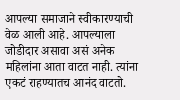आपल्या समाजाने स्वीकारण्याची वेळ आली आहे. आपल्याला जोडीदार असावा असं अनेक महिलांना आता वाटत नाही. त्यांना एकटं राहण्यातच आनंद वाटतो.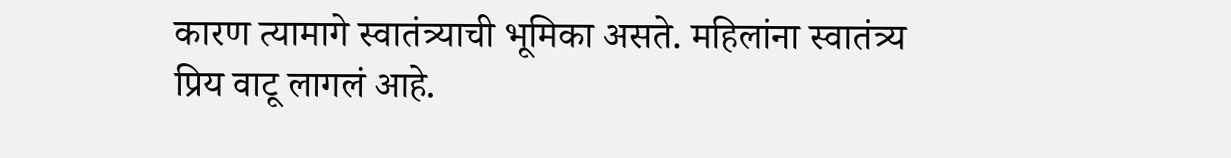कारण त्यामागे स्वातंत्र्याची भूमिका असते. महिलांना स्वातंत्र्य प्रिय वाटू लागलं आहे.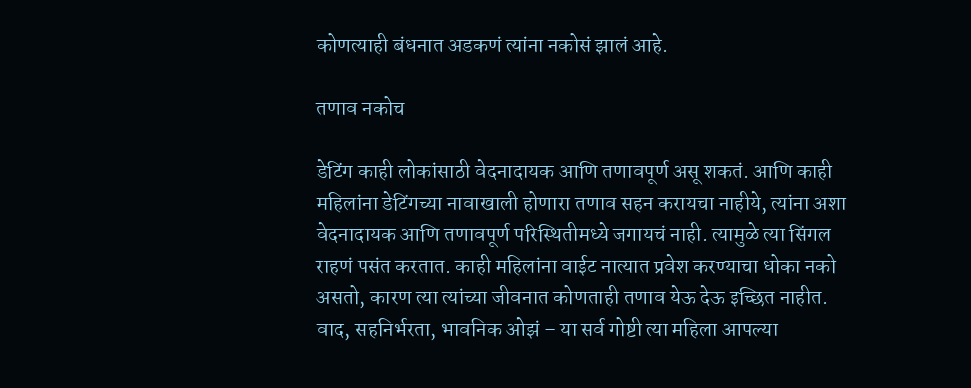कोणत्याही बंधनात अडकणं त्यांना नकोसं झालं आहे.

तणाव नकोच

डेटिंग काही लोकांसाठी वेदनादायक आणि तणावपूर्ण असू शकतं. आणि काही महिलांना डेटिंगच्या नावाखाली होणारा तणाव सहन करायचा नाहीये, त्यांना अशा वेदनादायक आणि तणावपूर्ण परिस्थितीमध्ये जगायचं नाही. त्यामुळे त्या सिंगल राहणं पसंत करतात. काही महिलांना वाईट नात्यात प्रवेश करण्याचा धोका नको असतो, कारण त्या त्यांच्या जीवनात कोणताही तणाव येऊ देऊ इच्छित नाहीत. वाद, सहनिर्भरता, भावनिक ओझं – या सर्व गोष्टी त्या महिला आपल्या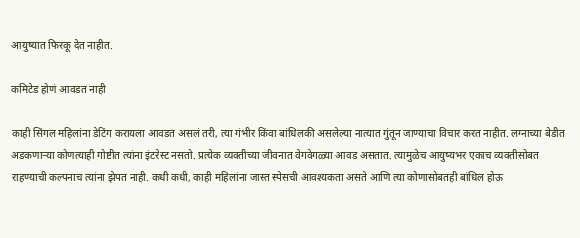आयुष्यात फिरकू देत नाहीत.

कमिटेड होणं आवडत नाही

काही सिंगल महिलांना डेटिंग करायला आवडत असलं तरी, त्या गंभीर किंवा बांधिलकी असलेल्या नात्यात गुंतून जाण्याचा विचार करत नाहीत. लग्नाच्या बेडीत अडकणाऱ्या कोणत्याही गोष्टीत त्यांना इंटरेस्ट नसतो. प्रत्येक व्यक्तीच्या जीवनात वेगवेगळ्या आवड असतात. त्यामुळेच आयुष्यभर एकाच व्यक्तीसोबत राहण्याची कल्पनाच त्यांना झेपत नाही. कधी कधी, काही महिलांना जास्त स्पेसची आवश्यकता असते आणि त्या कोणासोबतही बांधिल होऊ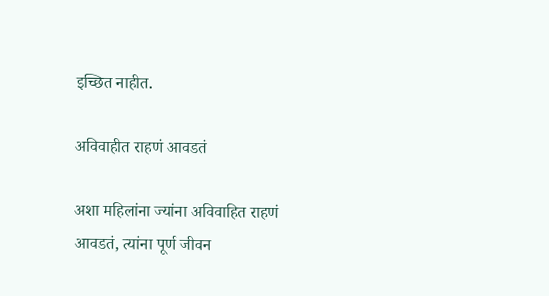इच्छित नाहीत.

अविवाहीत राहणं आवडतं

अशा महिलांना ज्यांना अविवाहित राहणं आवडतं, त्यांना पूर्ण जीवन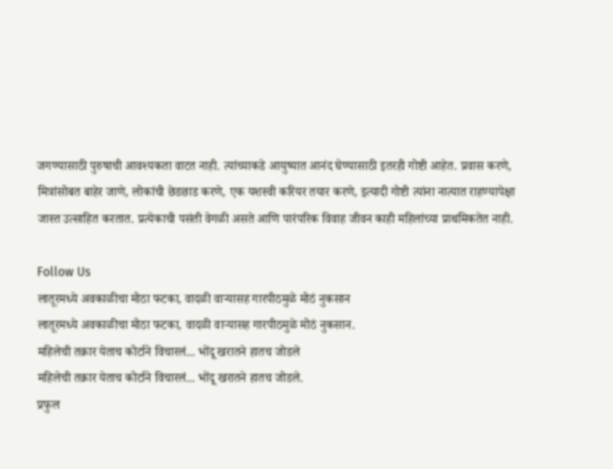जगण्यासाठी पुरुषाची आवश्यकता वाटत नाही. त्यांच्याकडे आयुष्यात आनंद घेण्यासाठी इतरही गोष्टी आहेत. प्रवास करणे, मित्रांसोबत बाहेर जाणे, लोकांची छेडछाड करणे, एक यशस्वी करियर तयार करणे, इत्यादी गोष्टी त्यांना नात्यात राहण्यापेक्षा जास्त उत्साहित करतात. प्रत्येकाची पसंती वेगळी असते आणि पारंपरिक विवाह जीवन काही महिलांच्या प्राथमिकतेत नाही.

Follow Us
लातूरमध्ये अवकाळीचा मोठा फटका, वादळी वाऱ्यासह गारपीठमुळे मोठं नुकसान
लातूरमध्ये अवकाळीचा मोठा फटका, वादळी वाऱ्यासह गारपीठमुळे मोठं नुकसान.
महिलेची तक्रार येताच कोर्टाने विचारलं... भोंदू खरातने हातच जोडले
महिलेची तक्रार येताच कोर्टाने विचारलं... भोंदू खरातने हातच जोडले.
प्रफुल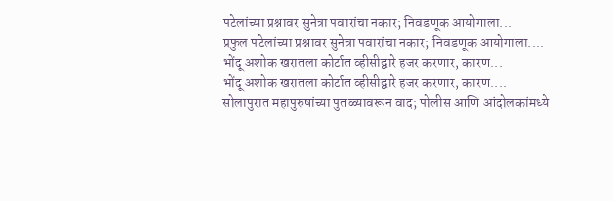पटेलांच्या प्रश्नावर सुनेत्रा पवारांचा नकार; निवडणूक आयोगाला...
प्रफुल पटेलांच्या प्रश्नावर सुनेत्रा पवारांचा नकार; निवडणूक आयोगाला....
भोंदू अशोक खरातला कोर्टात व्हीसीद्वारे हजर करणार, कारण...
भोंदू अशोक खरातला कोर्टात व्हीसीद्वारे हजर करणार, कारण....
सोलापुरात महापुरुषांच्या पुतळ्यावरून वाद; पोलीस आणि आंदोलकांमध्ये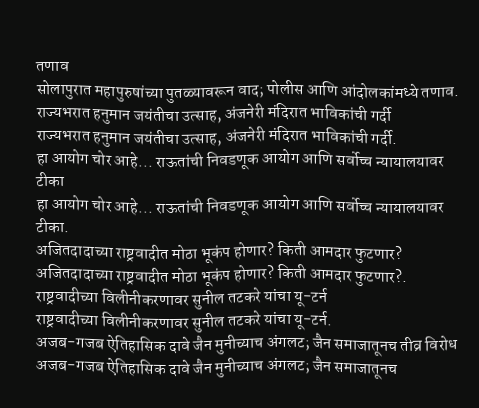तणाव
सोलापुरात महापुरुषांच्या पुतळ्यावरून वाद; पोलीस आणि आंदोलकांमध्ये तणाव.
राज्यभरात हनुमान जयंतीचा उत्साह, अंजनेरी मंदिरात भाविकांची गर्दी
राज्यभरात हनुमान जयंतीचा उत्साह, अंजनेरी मंदिरात भाविकांची गर्दी.
हा आयोग चोर आहे... राऊतांची निवडणूक आयोग आणि सर्वोच्च न्यायालयावर टीका
हा आयोग चोर आहे... राऊतांची निवडणूक आयोग आणि सर्वोच्च न्यायालयावर टीका.
अजितदादाच्या राष्ट्रवादीत मोठा भूकंप होणार? किती आमदार फुटणार?
अजितदादाच्या राष्ट्रवादीत मोठा भूकंप होणार? किती आमदार फुटणार?.
राष्ट्रवादीच्या विलीनीकरणावर सुनील तटकरे यांचा यू-टर्न
राष्ट्रवादीच्या विलीनीकरणावर सुनील तटकरे यांचा यू-टर्न.
अजब-गजब ऐतिहासिक दावे जैन मुनीच्याच अंगलट; जैन समाजातूनच तीव्र विरोध
अजब-गजब ऐतिहासिक दावे जैन मुनीच्याच अंगलट; जैन समाजातूनच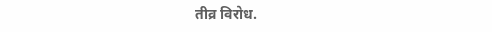तीव्र विरोध.